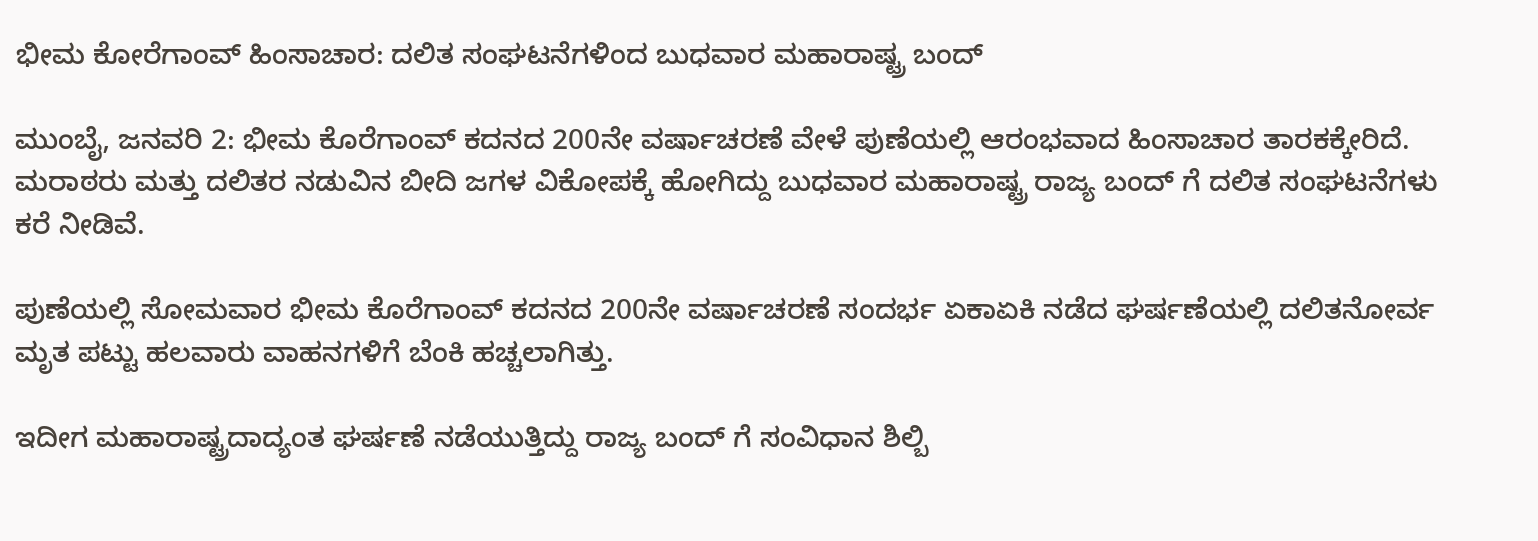ಭೀಮ ಕೋರೆಗಾಂವ್ ಹಿಂಸಾಚಾರ: ದಲಿತ ಸಂಘಟನೆಗಳಿಂದ ಬುಧವಾರ ಮಹಾರಾಷ್ಟ್ರ ಬಂದ್

ಮುಂಬೈ, ಜನವರಿ 2: ಭೀಮ ಕೊರೆಗಾಂವ್ ಕದನದ 200ನೇ ವರ್ಷಾಚರಣೆ ವೇಳೆ ಪುಣೆಯಲ್ಲಿ ಆರಂಭವಾದ ಹಿಂಸಾಚಾರ ತಾರಕಕ್ಕೇರಿದೆ. ಮರಾಠರು ಮತ್ತು ದಲಿತರ ನಡುವಿನ ಬೀದಿ ಜಗಳ ವಿಕೋಪಕ್ಕೆ ಹೋಗಿದ್ದು ಬುಧವಾರ ಮಹಾರಾಷ್ಟ್ರ ರಾಜ್ಯ ಬಂದ್ ಗೆ ದಲಿತ ಸಂಘಟನೆಗಳು ಕರೆ ನೀಡಿವೆ.

ಪುಣೆಯಲ್ಲಿ ಸೋಮವಾರ ಭೀಮ ಕೊರೆಗಾಂವ್ ಕದನದ 200ನೇ ವರ್ಷಾಚರಣೆ ಸಂದರ್ಭ ಏಕಾಏಕಿ ನಡೆದ ಘರ್ಷಣೆಯಲ್ಲಿ ದಲಿತನೋರ್ವ ಮೃತ ಪಟ್ಟು ಹಲವಾರು ವಾಹನಗಳಿಗೆ ಬೆಂಕಿ ಹಚ್ಚಲಾಗಿತ್ತು.

ಇದೀಗ ಮಹಾರಾಷ್ಟ್ರದಾದ್ಯಂತ ಘರ್ಷಣೆ ನಡೆಯುತ್ತಿದ್ದು ರಾಜ್ಯ ಬಂದ್ ಗೆ ಸಂವಿಧಾನ ಶಿಲ್ಬಿ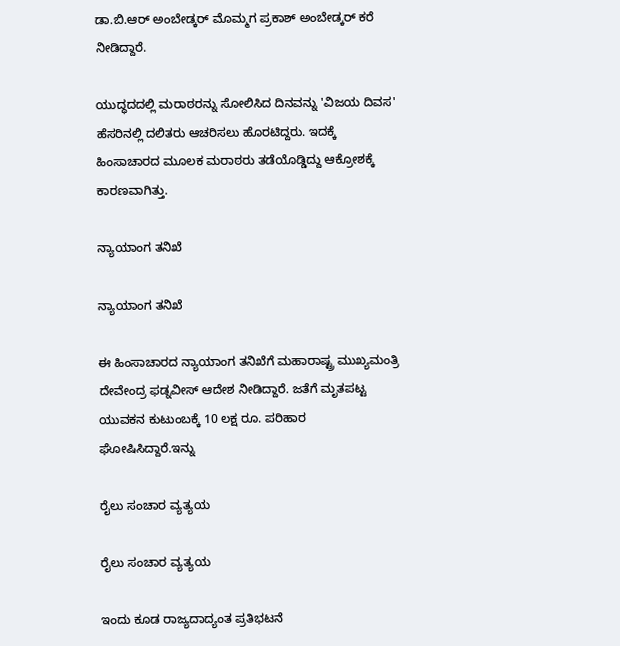ಡಾ.ಬಿ.ಆರ್ ಅಂಬೇಡ್ಕರ್ ಮೊಮ್ಮಗ ಪ್ರಕಾಶ್ ಅಂಬೇಡ್ಕರ್ ಕರೆ ನೀಡಿದ್ದಾರೆ.

ಯುದ್ಧದದಲ್ಲಿ ಮರಾಠರನ್ನು ಸೋಲಿಸಿದ ದಿನವನ್ನು 'ವಿಜಯ ದಿವಸ' ಹೆಸರಿನಲ್ಲಿ ದಲಿತರು ಆಚರಿಸಲು ಹೊರಟಿದ್ದರು. ಇದಕ್ಕೆ ಹಿಂಸಾಚಾರದ ಮೂಲಕ ಮರಾಠರು ತಡೆಯೊಡ್ಡಿದ್ದು ಆಕ್ರೋಶಕ್ಕೆ ಕಾರಣವಾಗಿತ್ತು.

ನ್ಯಾಯಾಂಗ ತನಿಖೆ

ನ್ಯಾಯಾಂಗ ತನಿಖೆ

ಈ ಹಿಂಸಾಚಾರದ ನ್ಯಾಯಾಂಗ ತನಿಖೆಗೆ ಮಹಾರಾಷ್ಟ್ರ ಮುಖ್ಯಮಂತ್ರಿ ದೇವೇಂದ್ರ ಫಡ್ನವೀಸ್ ಆದೇಶ ನೀಡಿದ್ದಾರೆ. ಜತೆಗೆ ಮೃತಪಟ್ಟ ಯುವಕನ ಕುಟುಂಬಕ್ಕೆ 10 ಲಕ್ಷ ರೂ. ಪರಿಹಾರ ಘೋಷಿಸಿದ್ದಾರೆ.ಇನ್ನು

ರೈಲು ಸಂಚಾರ ವ್ಯತ್ಯಯ

ರೈಲು ಸಂಚಾರ ವ್ಯತ್ಯಯ

ಇಂದು ಕೂಡ ರಾಜ್ಯದಾದ್ಯಂತ ಪ್ರತಿಭಟನೆ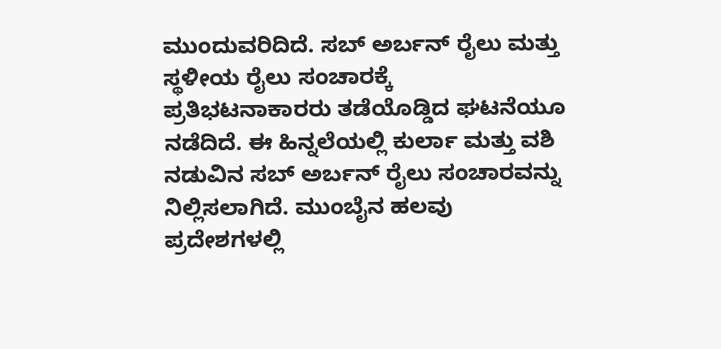ಮುಂದುವರಿದಿದೆ. ಸಬ್ ಅರ್ಬನ್ ರೈಲು ಮತ್ತು ಸ್ಥಳೀಯ ರೈಲು ಸಂಚಾರಕ್ಕೆ ಪ್ರತಿಭಟನಾಕಾರರು ತಡೆಯೊಡ್ಡಿದ ಘಟನೆಯೂ ನಡೆದಿದೆ. ಈ ಹಿನ್ನಲೆಯಲ್ಲಿ ಕುರ್ಲಾ ಮತ್ತು ವಶಿ ನಡುವಿನ ಸಬ್ ಅರ್ಬನ್ ರೈಲು ಸಂಚಾರವನ್ನು ನಿಲ್ಲಿಸಲಾಗಿದೆ. ಮುಂಬೈನ ಹಲವು ಪ್ರದೇಶಗಳಲ್ಲಿ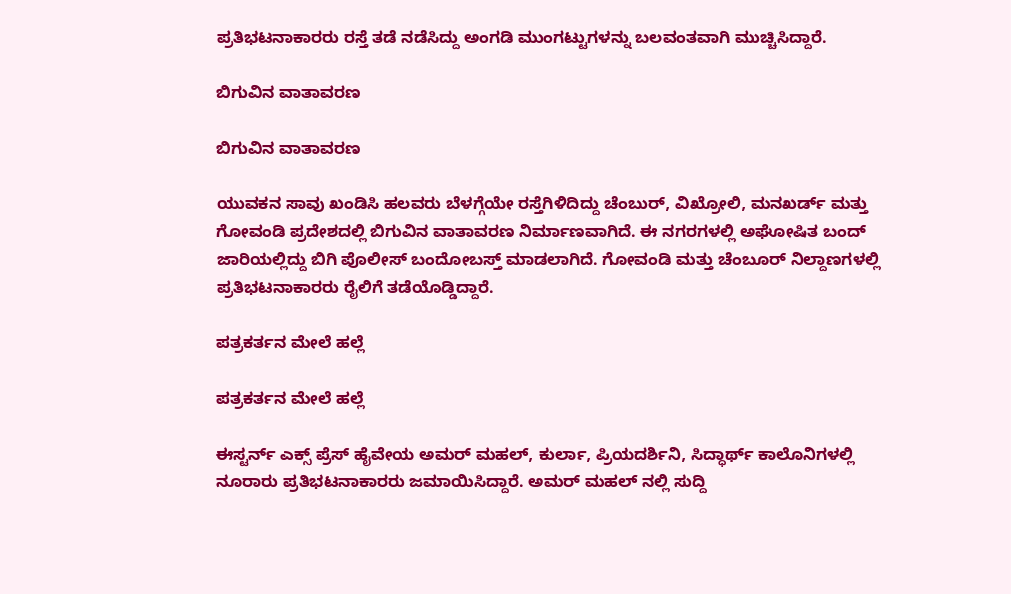ಪ್ರತಿಭಟನಾಕಾರರು ರಸ್ತೆ ತಡೆ ನಡೆಸಿದ್ದು ಅಂಗಡಿ ಮುಂಗಟ್ಟುಗಳನ್ನು ಬಲವಂತವಾಗಿ ಮುಚ್ಚಿಸಿದ್ದಾರೆ.

ಬಿಗುವಿನ ವಾತಾವರಣ

ಬಿಗುವಿನ ವಾತಾವರಣ

ಯುವಕನ ಸಾವು ಖಂಡಿಸಿ ಹಲವರು ಬೆಳಗ್ಗೆಯೇ ರಸ್ತೆಗಿಳಿದಿದ್ದು ಚೆಂಬುರ್, ವಿಖ್ರೋಲಿ, ಮನಖರ್ಡ್ ಮತ್ತು ಗೋವಂಡಿ ಪ್ರದೇಶದಲ್ಲಿ ಬಿಗುವಿನ ವಾತಾವರಣ ನಿರ್ಮಾಣವಾಗಿದೆ. ಈ ನಗರಗಳಲ್ಲಿ ಅಘೋಷಿತ ಬಂದ್ ಜಾರಿಯಲ್ಲಿದ್ದು ಬಿಗಿ ಪೊಲೀಸ್ ಬಂದೋಬಸ್ತ್ ಮಾಡಲಾಗಿದೆ. ಗೋವಂಡಿ ಮತ್ತು ಚೆಂಬೂರ್ ನಿಲ್ದಾಣಗಳಲ್ಲಿ ಪ್ರತಿಭಟನಾಕಾರರು ರೈಲಿಗೆ ತಡೆಯೊಡ್ಡಿದ್ದಾರೆ.

ಪತ್ರಕರ್ತನ ಮೇಲೆ ಹಲ್ಲೆ

ಪತ್ರಕರ್ತನ ಮೇಲೆ ಹಲ್ಲೆ

ಈಸ್ಟರ್ನ್ ಎಕ್ಸ್ ಪ್ರೆಸ್ ಹೈವೇಯ ಅಮರ್ ಮಹಲ್, ಕುರ್ಲಾ, ಪ್ರಿಯದರ್ಶಿನಿ, ಸಿದ್ಧಾರ್ಥ್ ಕಾಲೊನಿಗಳಲ್ಲಿ ನೂರಾರು ಪ್ರತಿಭಟನಾಕಾರರು ಜಮಾಯಿಸಿದ್ದಾರೆ. ಅಮರ್ ಮಹಲ್ ನಲ್ಲಿ ಸುದ್ದಿ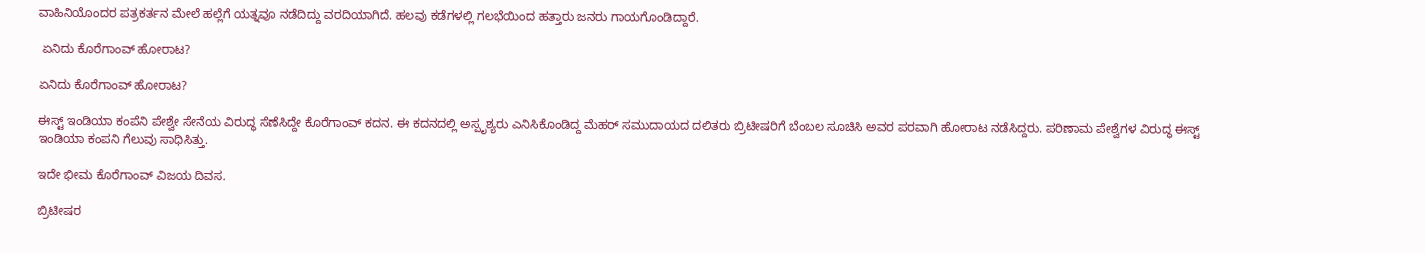ವಾಹಿನಿಯೊಂದರ ಪತ್ರಕರ್ತನ ಮೇಲೆ ಹಲ್ಲೆಗೆ ಯತ್ನವೂ ನಡೆದಿದ್ದು ವರದಿಯಾಗಿದೆ. ಹಲವು ಕಡೆಗಳಲ್ಲಿ ಗಲಭೆಯಿಂದ ಹತ್ತಾರು ಜನರು ಗಾಯಗೊಂಡಿದ್ದಾರೆ.

 ಏನಿದು ಕೊರೆಗಾಂವ್ ಹೋರಾಟ?

ಏನಿದು ಕೊರೆಗಾಂವ್ ಹೋರಾಟ?

ಈಸ್ಟ್ ಇಂಡಿಯಾ ಕಂಪೆನಿ ಪೇಶ್ವೇ ಸೇನೆಯ ವಿರುದ್ಧ ಸೆಣೆಸಿದ್ದೇ ಕೊರೆಗಾಂವ್ ಕದನ. ಈ ಕದನದಲ್ಲಿ ಅಸ್ಪೃಶ್ಯರು ಎನಿಸಿಕೊಂಡಿದ್ದ ಮೆಹರ್ ಸಮುದಾಯದ ದಲಿತರು ಬ್ರಿಟೀಷರಿಗೆ ಬೆಂಬಲ ಸೂಚಿಸಿ ಅವರ ಪರವಾಗಿ ಹೋರಾಟ ನಡೆಸಿದ್ದರು. ಪರಿಣಾಮ ಪೇಶ್ವೆಗಳ ವಿರುದ್ಧ ಈಸ್ಟ್ ಇಂಡಿಯಾ ಕಂಪನಿ ಗೆಲುವು ಸಾಧಿಸಿತ್ತು.

ಇದೇ ಭೀಮ ಕೊರೆಗಾಂವ್ ವಿಜಯ ದಿವಸ.

ಬ್ರಿಟೀಷರ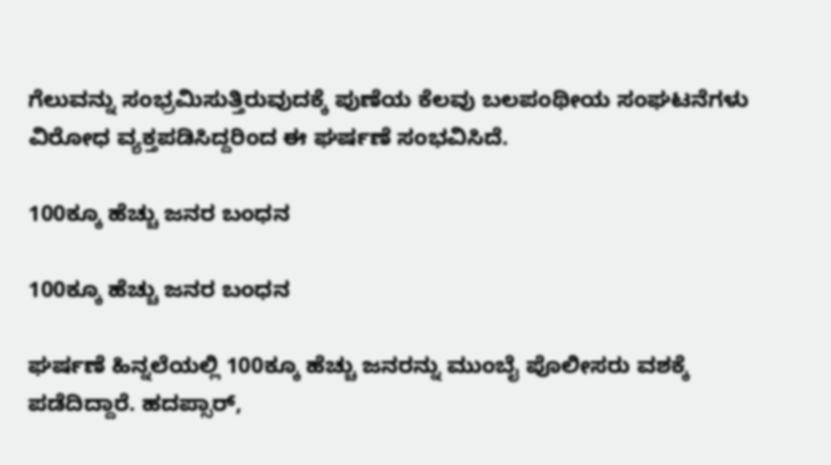ಗೆಲುವನ್ನು ಸಂಭ್ರಮಿಸುತ್ತಿರುವುದಕ್ಕೆ ಪುಣೆಯ ಕೆಲವು ಬಲಪಂಥೀಯ ಸಂಘಟನೆಗಳು ವಿರೋಧ ವ್ಯಕ್ತಪಡಿಸಿದ್ದರಿಂದ ಈ ಘರ್ಷಣೆ ಸಂಭವಿಸಿದೆ.

100ಕ್ಕೂ ಹೆಚ್ಚು ಜನರ ಬಂಧನ

100ಕ್ಕೂ ಹೆಚ್ಚು ಜನರ ಬಂಧನ

ಘರ್ಷಣೆ ಹಿನ್ನಲೆಯಲ್ಲಿ 100ಕ್ಕೂ ಹೆಚ್ಚು ಜನರನ್ನು ಮುಂಬೈ ಪೊಲೀಸರು ವಶಕ್ಕೆ ಪಡೆದಿದ್ದಾರೆ. ಹದಪ್ಸಾರ್,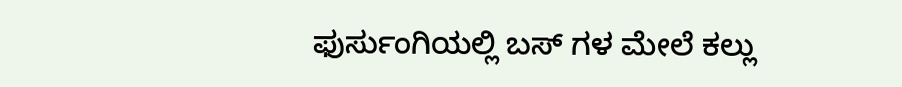ಫುರ್ಸುಂಗಿಯಲ್ಲಿ ಬಸ್ ಗಳ ಮೇಲೆ ಕಲ್ಲು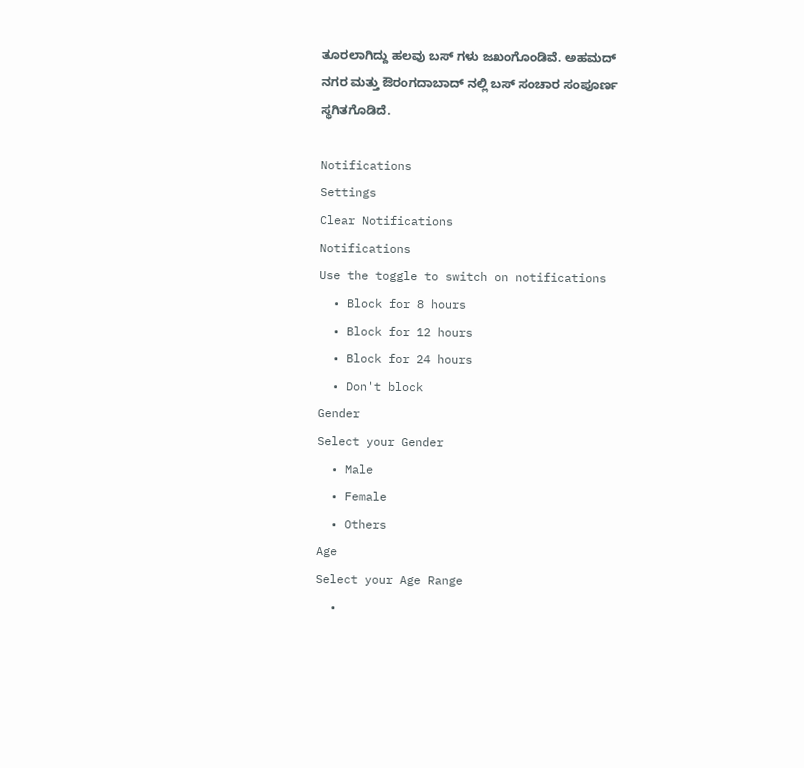ತೂರಲಾಗಿದ್ದು ಹಲವು ಬಸ್ ಗಳು ಜಖಂಗೊಂಡಿವೆ. ಅಹಮದ್ ನಗರ ಮತ್ತು ಔರಂಗದಾಬಾದ್ ನಲ್ಲಿ ಬಸ್ ಸಂಚಾರ ಸಂಪೂರ್ಣ ಸ್ಥಗಿತಗೊಡಿದೆ.

Notifications
Settings
Clear Notifications
Notifications
Use the toggle to switch on notifications
  • Block for 8 hours
  • Block for 12 hours
  • Block for 24 hours
  • Don't block
Gender
Select your Gender
  • Male
  • Female
  • Others
Age
Select your Age Range
  •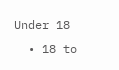Under 18
  • 18 to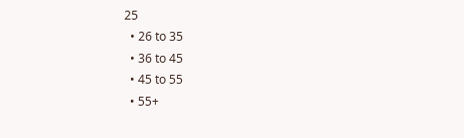25
  • 26 to 35
  • 36 to 45
  • 45 to 55
  • 55+